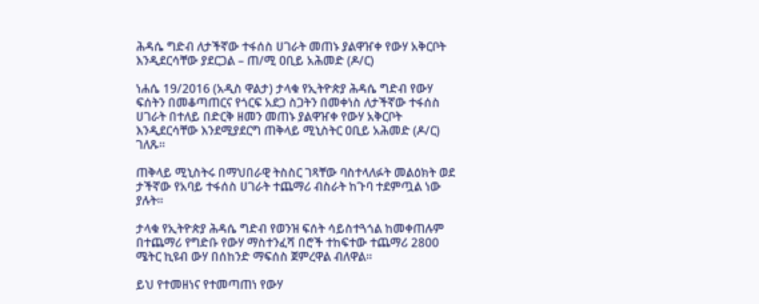ሕዳሴ ግድብ ለታችኛው ተፋሰስ ሀገራት መጠኑ ያልዋዠቀ የውሃ አቅርቦት እንዲደርሳቸው ያደርጋል – ጠ/ሚ ዐቢይ አሕመድ (ዶ/ር)

ነሐሴ 19/2016 (አዲስ ዋልታ) ታላቁ የኢትዮጵያ ሕዳሴ ግድብ የውሃ ፍሰትን በመቆጣጠርና የጎርፍ አደጋ ስጋትን በመቀነስ ለታችኛው ተፋሰስ ሀገራት በተለይ በድርቅ ዘመን መጠኑ ያልዋዠቀ የውሃ አቅርቦት እንዲደርሳቸው እንደሚያደርግ ጠቅላይ ሚኒስትር ዐቢይ አሕመድ (ዶ/ር) ገለጹ።

ጠቅላይ ሚኒስትሩ በማህበራዊ ትስስር ገጻቸው ባስተላለፉት መልዕክት ወደ ታችኛው የአባይ ተፋሰስ ሀገራት ተጨማሪ ብስራት ከጉባ ተደምጧል ነው ያሉት።

ታላቁ የኢትዮጵያ ሕዳሴ ግድብ የወንዝ ፍሰት ሳይስተጓጎል ከመቀጠሉም በተጨማሪ የግድቡ የውሃ ማስተንፈሻ በሮች ተከፍተው ተጨማሪ 2800 ሜትር ኪዩብ ውሃ በሰከንድ ማፍሰስ ጀምረዋል ብለዋል።

ይህ የተመዘነና የተመጣጠነ የውሃ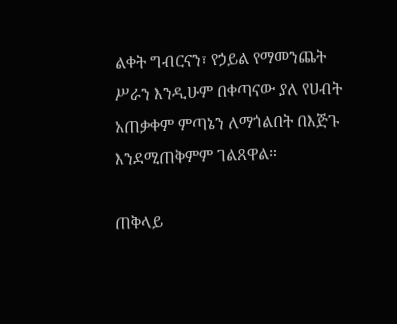ልቀት ግብርናን፣ የኃይል የማመንጨት ሥራን እንዲሁም በቀጣናው ያለ የሀብት አጠቃቀም ምጣኔን ለማጎልበት በእጅጉ እንደሚጠቅምም ገልጸዋል።

ጠቅላይ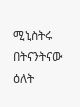ሚኒስትሩ በትናንትናው ዕለት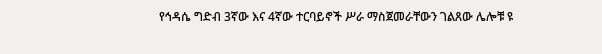የኅዳሴ ግድብ 3ኛው እና 4ኛው ተርባይኖች ሥራ ማስጀመራቸውን ገልጸው ሌሎቹ ዩ